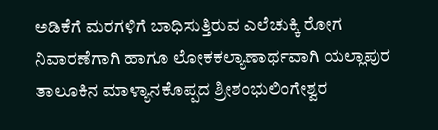ಅಡಿಕೆಗೆ ಮರಗಳಿಗೆ ಬಾಧಿಸುತ್ತಿರುವ ಎಲೆಚುಕ್ಕಿ ರೋಗ ನಿವಾರಣೆಗಾಗಿ ಹಾಗೂ ಲೋಕಕಲ್ಯಾಣಾರ್ಥವಾಗಿ ಯಲ್ಲಾಪುರ ತಾಲೂಕಿನ ಮಾಳ್ಯಾನಕೊಪ್ಪದ ಶ್ರೀಶಂಭುಲಿಂಗೇಶ್ವರ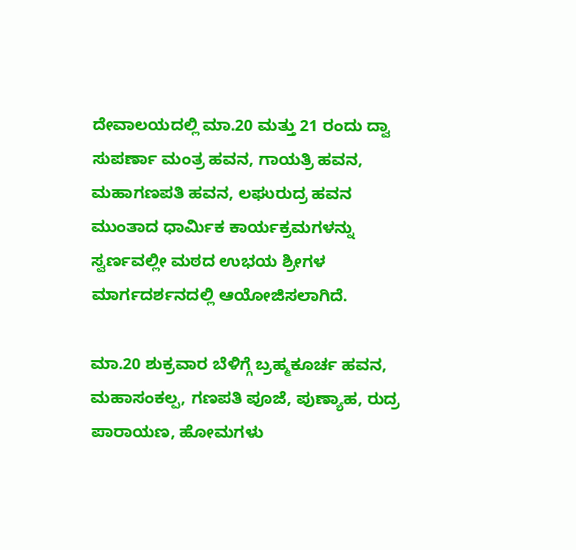ದೇವಾಲಯದಲ್ಲಿ ಮಾ.20 ಮತ್ತು 21 ರಂದು ದ್ವಾ ಸುಪರ್ಣಾ ಮಂತ್ರ ಹವನ, ಗಾಯತ್ರಿ ಹವನ, ಮಹಾಗಣಪತಿ ಹವನ, ಲಘುರುದ್ರ ಹವನ ಮುಂತಾದ ಧಾರ್ಮಿಕ ಕಾರ್ಯಕ್ರಮಗಳನ್ನು ಸ್ವರ್ಣವಲ್ಲೀ ಮಠದ ಉಭಯ ಶ್ರೀಗಳ ಮಾರ್ಗದರ್ಶನದಲ್ಲಿ ಆಯೋಜಿಸಲಾಗಿದೆ.

ಮಾ.20 ಶುಕ್ರವಾರ ಬೆಳಿಗ್ಗೆ ಬ್ರಹ್ಮಕೂರ್ಚ ಹವನ, ಮಹಾಸಂಕಲ್ಪ, ಗಣಪತಿ ಪೂಜೆ, ಪುಣ್ಯಾಹ, ರುದ್ರ ಪಾರಾಯಣ, ಹೋಮಗಳು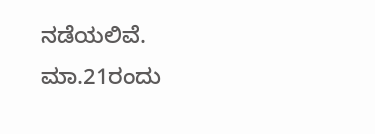ನಡೆಯಲಿವೆ. ಮಾ.21ರಂದು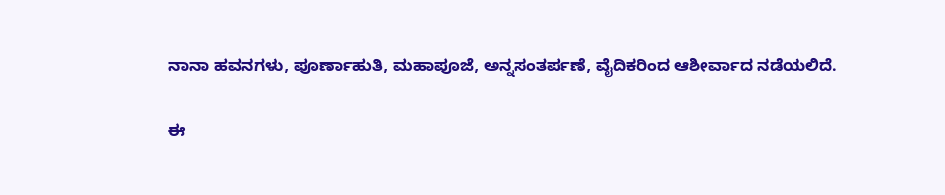ನಾನಾ ಹವನಗಳು, ಪೂರ್ಣಾಹುತಿ, ಮಹಾಪೂಜೆ, ಅನ್ನಸಂತರ್ಪಣೆ, ವೈದಿಕರಿಂದ ಆಶೀರ್ವಾದ ನಡೆಯಲಿದೆ.

ಈ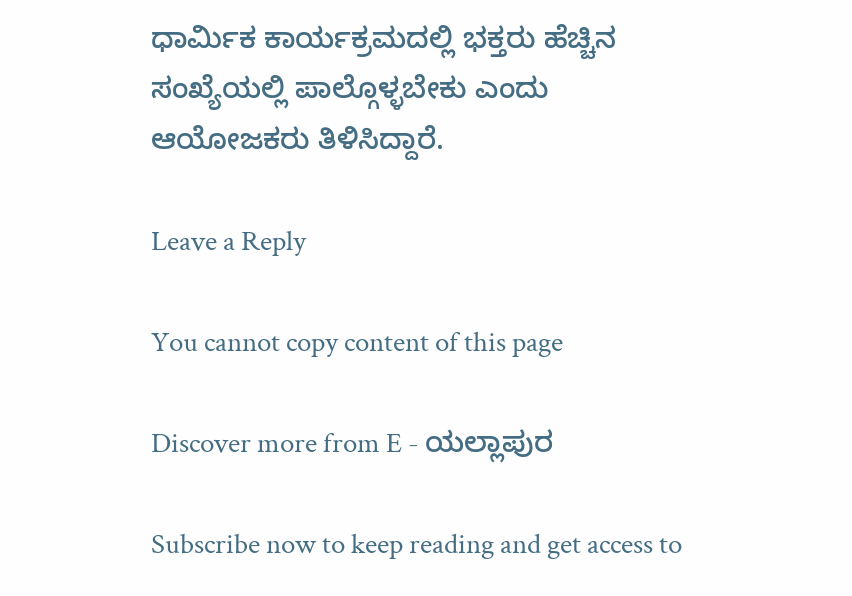ಧಾರ್ಮಿಕ ಕಾರ್ಯಕ್ರಮದಲ್ಲಿ ಭಕ್ತರು ಹೆಚ್ಚಿನ ಸಂಖ್ಯೆಯಲ್ಲಿ ಪಾಲ್ಗೊಳ್ಳಬೇಕು ಎಂದು ಆಯೋಜಕರು ತಿಳಿಸಿದ್ದಾರೆ.

Leave a Reply

You cannot copy content of this page

Discover more from E - ಯಲ್ಲಾಪುರ

Subscribe now to keep reading and get access to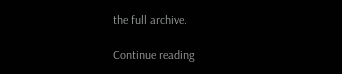the full archive.

Continue reading